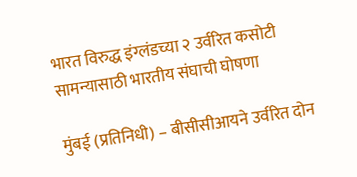भारत विरुद्ध इंग्लंडच्या २ उर्वरित कसोटी सामन्यासाठी भारतीय संघाची घोषणा

मुंबई (प्रतिनिधी) – बीसीसीआयने उर्वरित दोन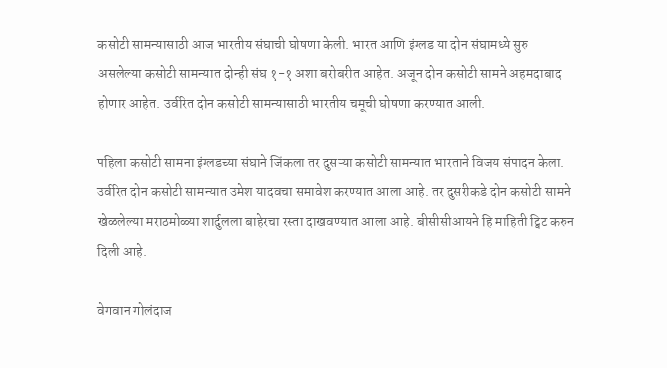कसोटी सामन्यासाठी आज भारतीय संघाची घोषणा केली. भारत आणि इंग्लड या दोन संघामध्ये सुरु असलेल्या कसोटी सामन्यात दोन्ही संघ १-१ अशा बरोबरीत आहेत. अजून दोन कसोटी सामने अहमदाबाद होणार आहेत. उर्वरित दोन कसोटी सामन्यासाठी भारतीय चमूची घोषणा करण्यात आली.

पहिला कसोटी सामना इंग्लडच्या संघाने जिंकला तर दुसऱ्या कसोटी सामन्यात भारताने विजय संपादन केला. उर्वरित दोन कसोटी सामन्यात उमेश यादवचा समावेश करण्यात आला आहे. तर दुसरीकडे दोन कसोटी सामने खेळलेल्या मराठमोळ्या शार्दुलला बाहेरचा रस्ता दाखवण्यात आला आहे. बीसीसीआयने हि माहिती ट्विट करुन दिली आहे.

वेगवान गोलंदाज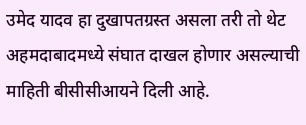उमेद यादव हा दुखापतग्रस्त असला तरी तो थेट अहमदाबादमध्ये संघात दाखल होणार असल्याची माहिती बीसीसीआयने दिली आहे.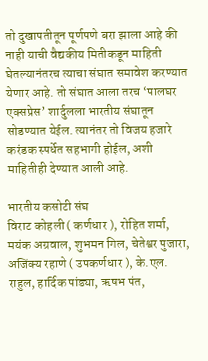तो दुखापतीतून पूर्णपणे बरा झाला आहे की नाही याची वैद्यकीय मितीकडून माहिती घेतल्यानंतरच त्याचा संघात समावेश करण्यात येणार आहे. तो संघात आला तरच ‘पालघर एक्सप्रेस’ शार्दुलला भारतीय संघातून सोडण्यात येईल. त्यानंतर तो विजय हजारे करंडक स्पर्धेत सहभागी होईल, अशी माहितीही देण्यात आली आहे.

भारतीय कसोटी संघ
विराट कोहली ( कर्णधार ), रोहित शर्मा, मयंक अग्रवाल, शुभमन गिल, चेतेश्वर पुजारा, अजिंक्य रहाणे ( उपकर्णधार ), के.एल. राहुल, हार्दिक पांड्या, ऋषभ पंत,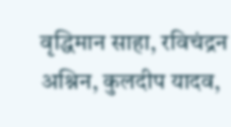वृद्धिमान साहा, रविचंद्रन अश्निन, कुलदीप यादव,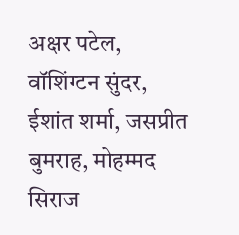अक्षर पटेल, वॉशिंग्टन सुंदर, ईशांत शर्मा, जसप्रीत बुमराह, मोहम्मद सिराज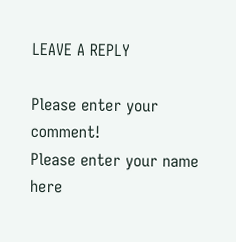LEAVE A REPLY

Please enter your comment!
Please enter your name here